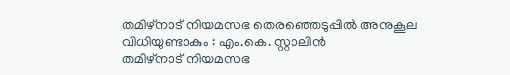തമിഴ്നാട് നിയമസഭ തെരഞ്ഞെടുപ്പിൽ അനുകൂല വിധിയുണ്ടാകും : എം.കെ. സ്റ്റാലിൻ
തമിഴ്നാട് നിയമസഭ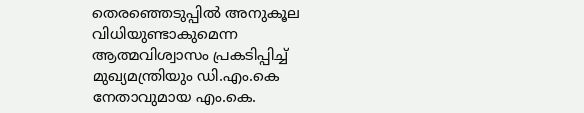തെരഞ്ഞെടുപ്പിൽ അനുകൂല വിധിയുണ്ടാകുമെന്ന ആത്മവിശ്വാസം പ്രകടിപ്പിച്ച് മുഖ്യമന്ത്രിയും ഡി.എം.കെ നേതാവുമായ എം.കെ.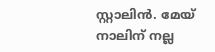സ്റ്റാലിൻ. മേയ് നാലിന് നല്ല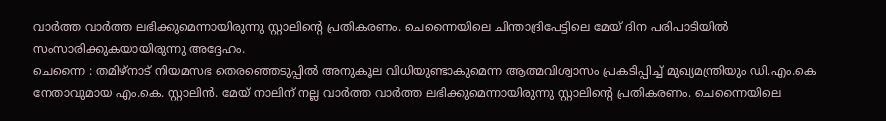വാർത്ത വാർത്ത ലഭിക്കുമെന്നായിരുന്നു സ്റ്റാലിന്റെ പ്രതികരണം. ചെന്നൈയിലെ ചിന്താദ്രിപേട്ടിലെ മേയ് ദിന പരിപാടിയിൽ സംസാരിക്കുകയായിരുന്നു അദ്ദേഹം.
ചെന്നൈ : തമിഴ്നാട് നിയമസഭ തെരഞ്ഞെടുപ്പിൽ അനുകൂല വിധിയുണ്ടാകുമെന്ന ആത്മവിശ്വാസം പ്രകടിപ്പിച്ച് മുഖ്യമന്ത്രിയും ഡി.എം.കെ നേതാവുമായ എം.കെ. സ്റ്റാലിൻ. മേയ് നാലിന് നല്ല വാർത്ത വാർത്ത ലഭിക്കുമെന്നായിരുന്നു സ്റ്റാലിന്റെ പ്രതികരണം. ചെന്നൈയിലെ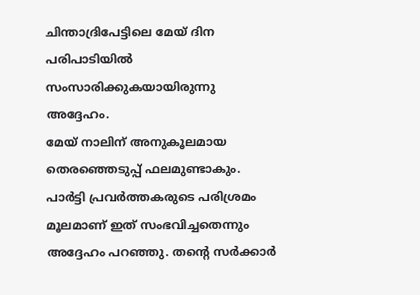ചിന്താദ്രിപേട്ടിലെ മേയ് ദിന പരിപാടിയിൽ സംസാരിക്കുകയായിരുന്നു അദ്ദേഹം.
മേയ് നാലിന് അനുകൂലമായ തെരഞ്ഞെടുപ്പ് ഫലമുണ്ടാകും. പാർട്ടി പ്രവർത്തകരുടെ പരിശ്രമം മൂലമാണ് ഇത് സംഭവിച്ചതെന്നും അദ്ദേഹം പറഞ്ഞു. തന്റെ സർക്കാർ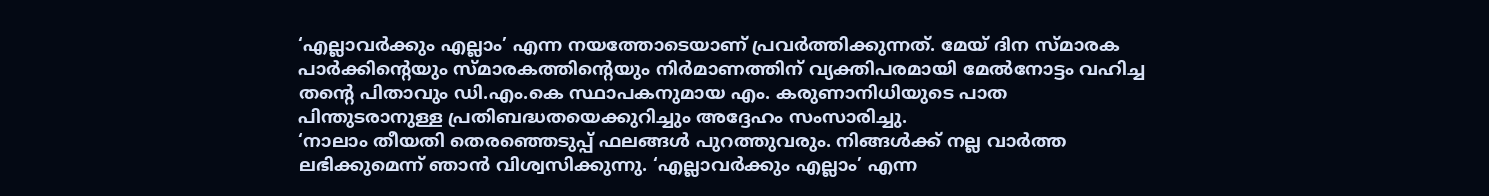‘എല്ലാവർക്കും എല്ലാം’ എന്ന നയത്തോടെയാണ് പ്രവർത്തിക്കുന്നത്. മേയ് ദിന സ്മാരക പാർക്കിന്റെയും സ്മാരകത്തിന്റെയും നിർമാണത്തിന് വ്യക്തിപരമായി മേൽനോട്ടം വഹിച്ച തന്റെ പിതാവും ഡി.എം.കെ സ്ഥാപകനുമായ എം. കരുണാനിധിയുടെ പാത പിന്തുടരാനുള്ള പ്രതിബദ്ധതയെക്കുറിച്ചും അദ്ദേഹം സംസാരിച്ചു.
‘നാലാം തീയതി തെരഞ്ഞെടുപ്പ് ഫലങ്ങൾ പുറത്തുവരും. നിങ്ങൾക്ക് നല്ല വാർത്ത ലഭിക്കുമെന്ന് ഞാൻ വിശ്വസിക്കുന്നു. ‘എല്ലാവർക്കും എല്ലാം’ എന്ന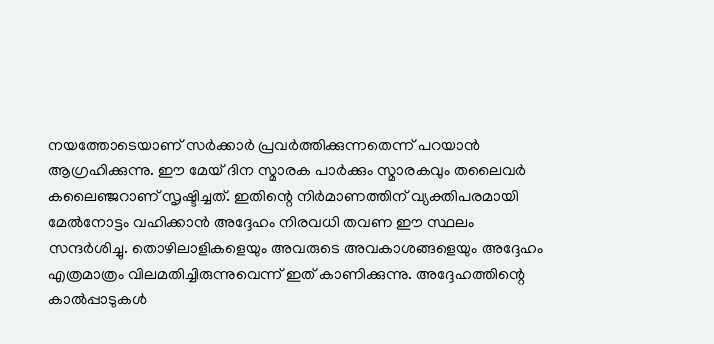നയത്തോടെയാണ് സർക്കാർ പ്രവർത്തിക്കുന്നതെന്ന് പറയാൻ ആഗ്രഹിക്കുന്നു. ഈ മേയ് ദിന സ്മാരക പാർക്കും സ്മാരകവും തലൈവർ കലൈഞ്ജറാണ് സൃഷ്ടിച്ചത്. ഇതിന്റെ നിർമാണത്തിന് വ്യക്തിപരമായി മേൽനോട്ടം വഹിക്കാൻ അദ്ദേഹം നിരവധി തവണ ഈ സ്ഥലം സന്ദർശിച്ചു. തൊഴിലാളികളെയും അവരുടെ അവകാശങ്ങളെയും അദ്ദേഹം എത്രമാത്രം വിലമതിച്ചിരുന്നുവെന്ന് ഇത് കാണിക്കുന്നു. അദ്ദേഹത്തിന്റെ കാൽപ്പാടുകൾ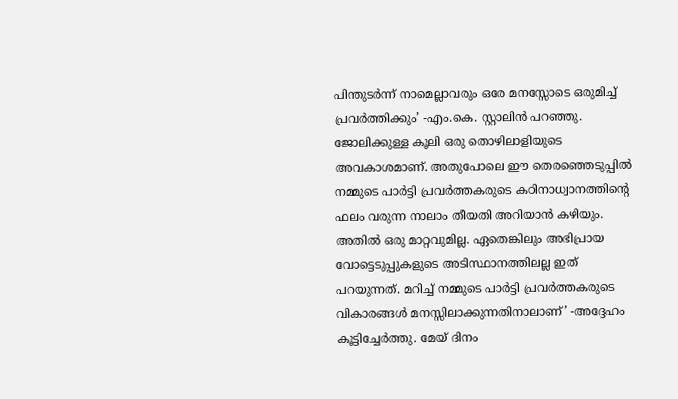പിന്തുടർന്ന് നാമെല്ലാവരും ഒരേ മനസ്സോടെ ഒരുമിച്ച് പ്രവർത്തിക്കും’ -എം.കെ. സ്റ്റാലിൻ പറഞ്ഞു.
ജോലിക്കുള്ള കൂലി ഒരു തൊഴിലാളിയുടെ അവകാശമാണ്. അതുപോലെ ഈ തെരഞ്ഞെടുപ്പിൽ നമ്മുടെ പാർട്ടി പ്രവർത്തകരുടെ കഠിനാധ്വാനത്തിന്റെ ഫലം വരുന്ന നാലാം തീയതി അറിയാൻ കഴിയും. അതിൽ ഒരു മാറ്റവുമില്ല. ഏതെങ്കിലും അഭിപ്രായ വോട്ടെടുപ്പുകളുടെ അടിസ്ഥാനത്തിലല്ല ഇത് പറയുന്നത്. മറിച്ച് നമ്മുടെ പാർട്ടി പ്രവർത്തകരുടെ വികാരങ്ങൾ മനസ്സിലാക്കുന്നതിനാലാണ്’ -അദ്ദേഹം കൂട്ടിച്ചേർത്തു. മേയ് ദിനം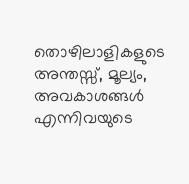തൊഴിലാളികളുടെ അന്തസ്സ്, മൂല്യം, അവകാശങ്ങൾ എന്നിവയുടെ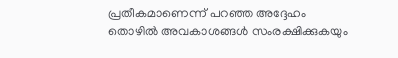പ്രതീകമാണെന്ന് പറഞ്ഞ അദ്ദേഹം തൊഴിൽ അവകാശങ്ങൾ സംരക്ഷിക്കുകയും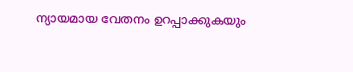ന്യായമായ വേതനം ഉറപ്പാക്കുകയും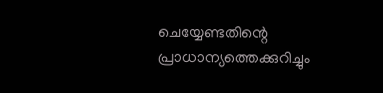ചെയ്യേണ്ടതിന്റെ പ്രാധാന്യത്തെക്കുറിച്ചും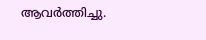ആവർത്തിച്ചു.